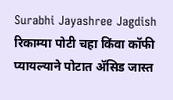Surabhi Jayashree Jagdish
रिकाम्या पोटी चहा किंवा कॉफी प्यायल्याने पोटात ॲसिड जास्त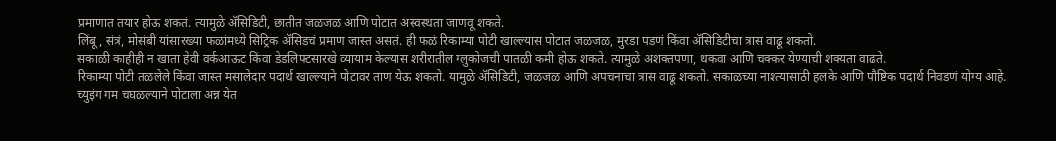प्रमाणात तयार होऊ शकतं. त्यामुळे ॲसिडिटी, छातीत जळजळ आणि पोटात अस्वस्थता जाणवू शकते.
लिंबू, संत्रं, मोसंबी यांसारख्या फळांमध्ये सिट्रिक ॲसिडचं प्रमाण जास्त असतं. ही फळं रिकाम्या पोटी खाल्ल्यास पोटात जळजळ, मुरडा पडणं किंवा ॲसिडिटीचा त्रास वाढू शकतो.
सकाळी काहीही न खाता हेवी वर्कआऊट किंवा डेडलिफ्टसारखे व्यायाम केल्यास शरीरातील ग्लुकोजची पातळी कमी होऊ शकते. त्यामुळे अशक्तपणा, थकवा आणि चक्कर येण्याची शक्यता वाढते.
रिकाम्या पोटी तळलेले किंवा जास्त मसालेदार पदार्थ खाल्ल्याने पोटावर ताण येऊ शकतो. यामुळे ॲसिडिटी, जळजळ आणि अपचनाचा त्रास वाढू शकतो. सकाळच्या नाश्त्यासाठी हलके आणि पौष्टिक पदार्थ निवडणं योग्य आहे.
च्युइंग गम चघळल्याने पोटाला अन्न येत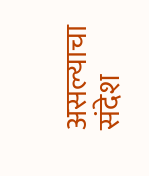असल्याचा संदेश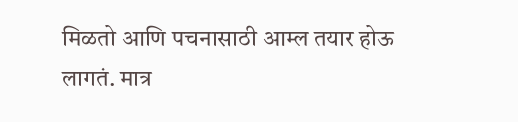मिळतो आणि पचनासाठी आम्ल तयार होऊ लागतं. मात्र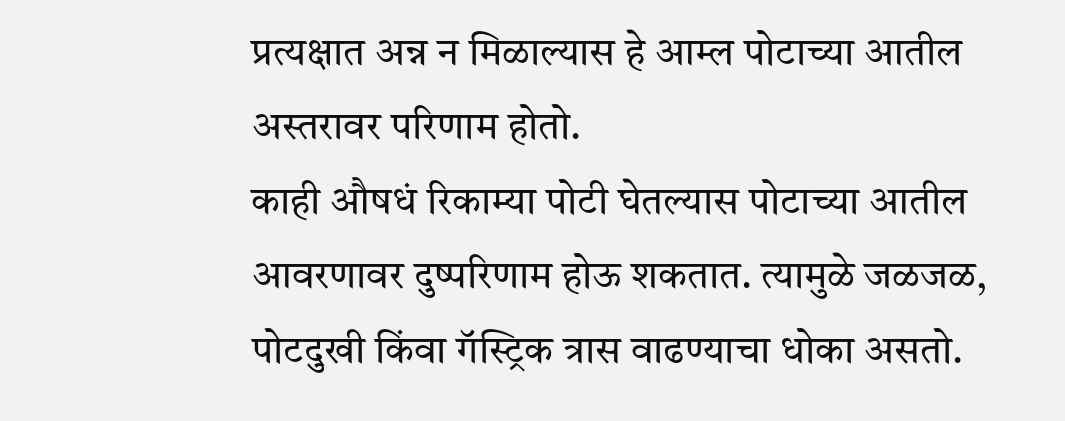प्रत्यक्षात अन्न न मिळाल्यास हे आम्ल पोटाच्या आतील अस्तरावर परिणाम होतो.
काही औषधं रिकाम्या पोटी घेतल्यास पोटाच्या आतील आवरणावर दुष्परिणाम होऊ शकतात. त्यामुळे जळजळ, पोटदुखी किंवा गॅस्ट्रिक त्रास वाढण्याचा धोका असतो.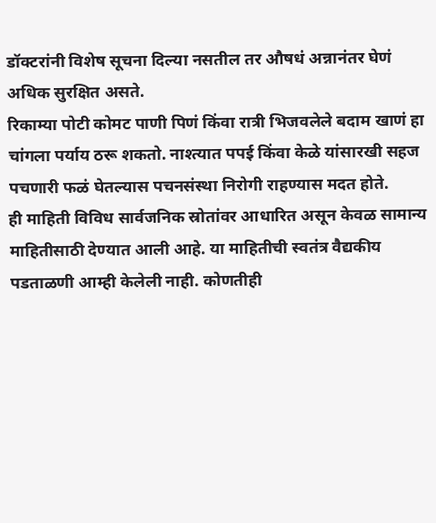डॉक्टरांनी विशेष सूचना दिल्या नसतील तर औषधं अन्नानंतर घेणं अधिक सुरक्षित असते.
रिकाम्या पोटी कोमट पाणी पिणं किंवा रात्री भिजवलेले बदाम खाणं हा चांगला पर्याय ठरू शकतो. नाश्त्यात पपई किंवा केळे यांसारखी सहज पचणारी फळं घेतल्यास पचनसंस्था निरोगी राहण्यास मदत होते.
ही माहिती विविध सार्वजनिक स्रोतांवर आधारित असून केवळ सामान्य माहितीसाठी देण्यात आली आहे. या माहितीची स्वतंत्र वैद्यकीय पडताळणी आम्ही केलेली नाही. कोणतीही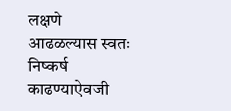लक्षणे आढळल्यास स्वतः निष्कर्ष काढण्याऐवजी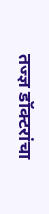तज्ज्ञ डॉक्टरांचा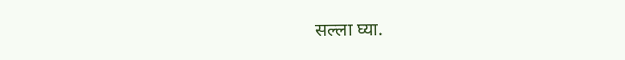सल्ला घ्या.